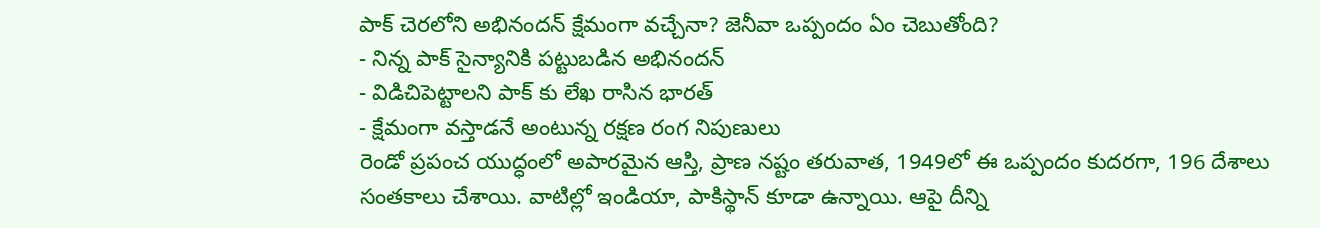పాక్ చెరలోని అభినందన్ క్షేమంగా వచ్చేనా? జెనీవా ఒప్పందం ఏం చెబుతోంది?
- నిన్న పాక్ సైన్యానికి పట్టుబడిన అభినందన్
- విడిచిపెట్టాలని పాక్ కు లేఖ రాసిన భారత్
- క్షేమంగా వస్తాడనే అంటున్న రక్షణ రంగ నిపుణులు
రెండో ప్రపంచ యుద్ధంలో అపారమైన ఆస్తి, ప్రాణ నష్టం తరువాత, 1949లో ఈ ఒప్పందం కుదరగా, 196 దేశాలు సంతకాలు చేశాయి. వాటిల్లో ఇండియా, పాకిస్థాన్ కూడా ఉన్నాయి. ఆపై దీన్ని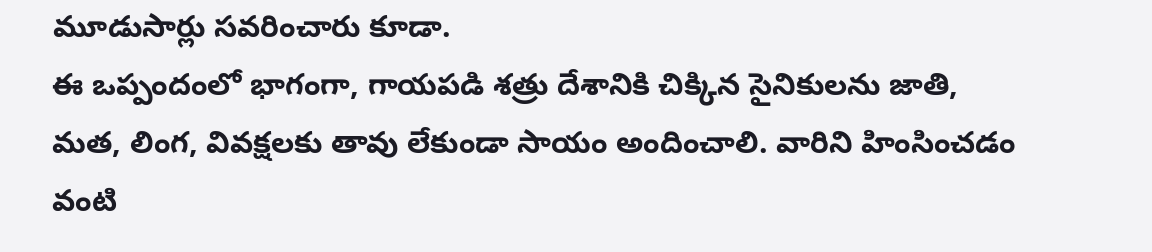మూడుసార్లు సవరించారు కూడా.
ఈ ఒప్పందంలో భాగంగా, గాయపడి శత్రు దేశానికి చిక్కిన సైనికులను జాతి, మత, లింగ, వివక్షలకు తావు లేకుండా సాయం అందించాలి. వారిని హింసించడం వంటి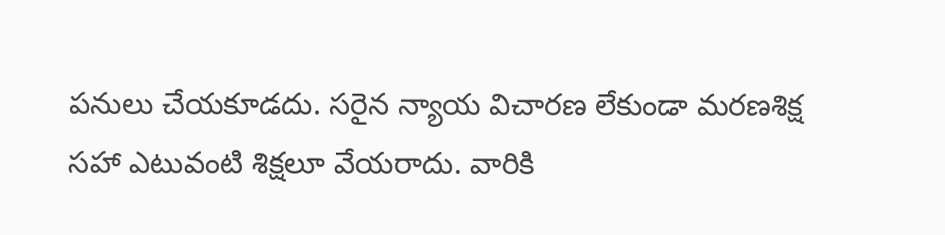పనులు చేయకూడదు. సరైన న్యాయ విచారణ లేకుండా మరణశిక్ష సహా ఎటువంటి శిక్షలూ వేయరాదు. వారికి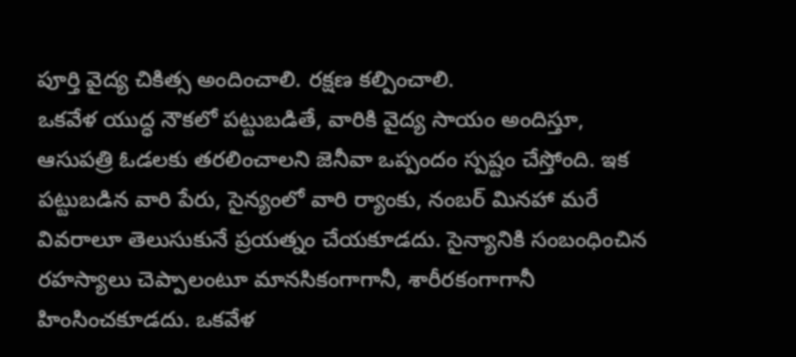పూర్తి వైద్య చికిత్స అందించాలి. రక్షణ కల్పించాలి.
ఒకవేళ యుద్ధ నౌకలో పట్టుబడితే, వారికి వైద్య సాయం అందిస్తూ, ఆసుపత్రి ఓడలకు తరలించాలని జెనీవా ఒప్పందం స్పష్టం చేస్తోంది. ఇక పట్టుబడిన వారి పేరు, సైన్యంలో వారి ర్యాంకు, నంబర్ మినహా మరే వివరాలూ తెలుసుకునే ప్రయత్నం చేయకూడదు. సైన్యానికి సంబంధించిన రహస్యాలు చెప్పాలంటూ మానసికంగాగానీ, శారీరకంగాగానీ హింసించకూడదు. ఒకవేళ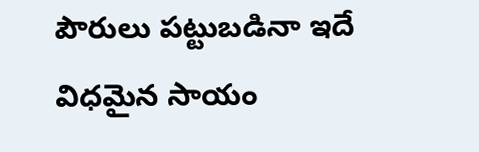పౌరులు పట్టుబడినా ఇదే విధమైన సాయం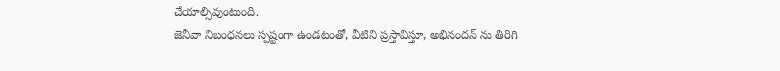చేయాల్సివుంటుంది.
జెనీవా నిబంధనలు స్పష్టంగా ఉండటంతో, వీటిని ప్రస్తావిస్తూ, అభినందన్ ను తిరిగి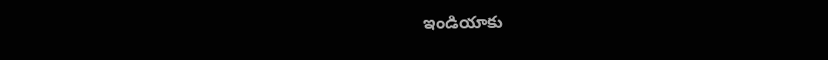ఇండియాకు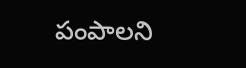పంపాలని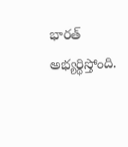భారత్ అభ్యర్థిస్తోంది.